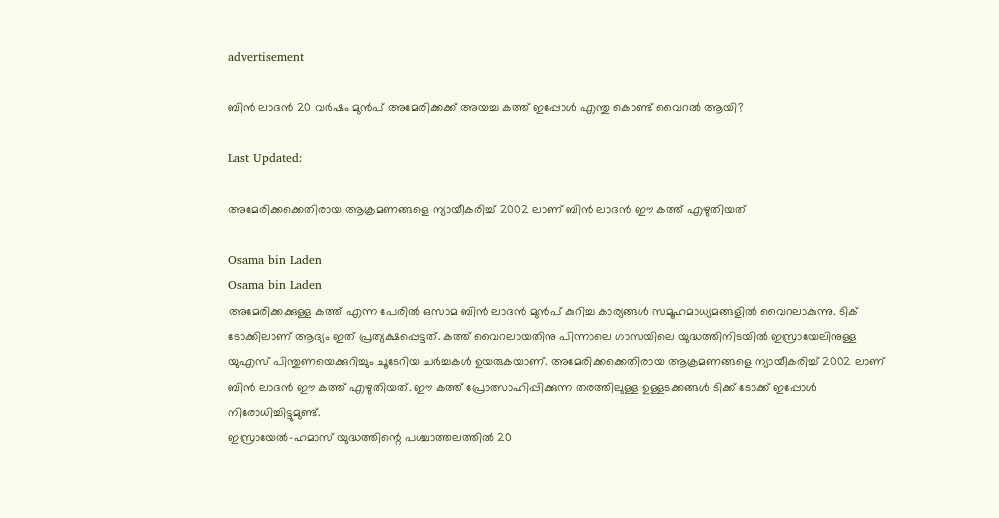advertisement

ബിൻ ലാദൻ 20 വർഷം മുൻപ് അമേരിക്കക്ക് അയച്ച കത്ത് ഇപ്പോൾ എന്തു കൊണ്ട് വൈറൽ ആയി?

Last Updated:

അമേരിക്കക്കെതിരായ ആക്രമണങ്ങളെ ന്യായീകരിച്ച് 2002 ലാണ് ബിൻ ലാദൻ ഈ കത്ത് എഴുതിയത്

Osama bin Laden
Osama bin Laden
അമേരിക്കക്കുള്ള കത്ത് എന്ന പേരിൽ ഒസാമ ബിൻ ലാദൻ മു‍ൻപ് കുറിച്ച കാര്യങ്ങൾ സമൂഹമാധ്യമങ്ങളിൽ വൈറലാകുന്നു. ടിക് ടോക്കിലാണ് ആദ്യം ഇത് പ്രത്യക്ഷപ്പെട്ടത്. കത്ത് വൈറലായതിനു പിന്നാലെ ഗാസയിലെ യുദ്ധത്തിനിടയിൽ ഇസ്രായേലിനുള്ള യുഎസ് പിന്തുണയെക്കുറിച്ചും ചൂടേറിയ ചർച്ചകൾ ഉയരുകയാണ്. അമേരിക്കക്കെതിരായ ആക്രമണങ്ങളെ ന്യായീകരിച്ച് 2002 ലാണ് ബിൻ ലാദൻ ഈ കത്ത് എഴുതിയത്. ഈ കത്ത് പ്രോത്സാഹിപ്പിക്കുന്ന തരത്തിലുള്ള ഉള്ളടക്കങ്ങൾ ടിക്ക് ടോക്ക് ഇപ്പോൾ നിരോധിച്ചിട്ടുമുണ്ട്.
ഇസ്രായേൽ-ഹമാസ് യുദ്ധത്തിന്റെ പശ്ചാത്തലത്തിൽ 20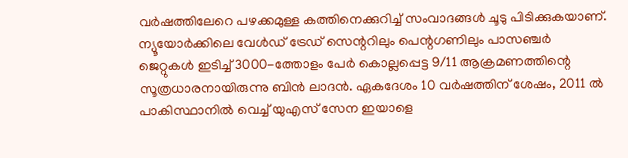വർഷത്തിലേറെ പഴക്കമുള്ള കത്തിനെക്കുറിച്ച് സംവാദങ്ങൾ ചൂടു പിടിക്കുകയാണ്. ന്യൂയോർക്കിലെ വേൾഡ് ട്രേഡ് സെന്ററിലും പെന്റഗണിലും പാസഞ്ചർ ജെറ്റുകൾ ഇടിച്ച് 3000-ത്തോളം പേർ കൊല്ലപ്പെട്ട 9/11 ആക്രമണത്തിന്റെ സൂത്രധാരനായിരുന്നു ബിൻ ലാദൻ. ഏകദേശം 10 വർഷത്തിന് ശേഷം, 2011 ൽ പാകിസ്ഥാനിൽ വെച്ച് യുഎസ് സേന ഇയാളെ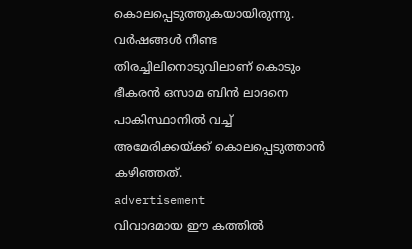കൊലപ്പെടുത്തുകയായിരുന്നു. വർഷങ്ങൾ നീണ്ട തിരച്ചിലിനൊടുവിലാണ് കൊടും ഭീകരൻ ഒസാമ ബിൻ ലാദനെ പാകിസ്ഥാനിൽ വച്ച് അമേരിക്കയ്ക്ക് കൊലപ്പെടുത്താൻ കഴിഞ്ഞത്.
advertisement
വിവാദമായ ഈ കത്തിൽ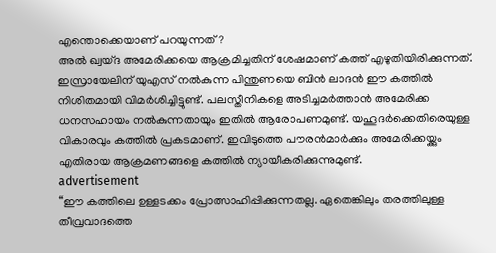എന്തൊക്കെയാണ് പറയുന്നത്?
അൽ ഖ്വയ്ദ അമേരിക്കയെ ആക്രമിച്ചതിന് ശേഷമാണ് കത്ത് എഴുതിയിരിക്കുന്നത്. ഇസ്രായേലിന് യുഎസ് നൽകുന്ന പിന്തുണയെ ബിൻ ലാദൻ ഈ കത്തിൽ നിശിതമായി വിമർശിച്ചിട്ടുണ്ട്. പലസ്തീനികളെ അടിച്ചമർത്താൻ അമേരിക്ക ധനസഹായം നൽകുന്നതായും ഇതിൽ ആരോപണമുണ്ട്. യഹൂദർക്കെതിരെയുള്ള വികാരവും കത്തിൽ പ്രകടമാണ്. ഇവിടുത്തെ പൗരൻമാർക്കും അമേരിക്കയ്ക്കും എതിരായ ആക്രമണങ്ങളെ കത്തിൽ ന്യായീകരിക്കുന്നുമുണ്ട്.
advertisement
“ഈ കത്തിലെ ഉള്ളടക്കം പ്രോത്സാഹിപ്പിക്കുന്നതല്ല. ഏതെങ്കിലും തരത്തിലുള്ള തീവ്രവാദത്തെ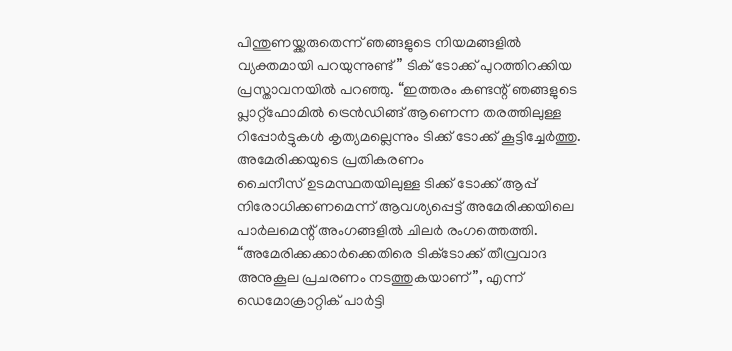പിന്തുണയ്ക്കരുതെന്ന് ഞങ്ങളുടെ നിയമങ്ങളിൽ വ്യക്തമായി പറയുന്നുണ്ട്” ടിക് ടോക്ക് പുറത്തിറക്കിയ പ്രസ്താവനയിൽ പറഞ്ഞു‌. “ഇത്തരം കണ്ടന്റ് ഞങ്ങളുടെ പ്ലാറ്റ്ഫോമിൽ ട്രെൻഡിങ്ങ് ആണെന്ന തരത്തിലുള്ള റിപ്പോർട്ടുകൾ കൃത്യമല്ലെന്നും ടിക്ക് ടോക്ക് കൂട്ടിച്ചേർത്തു.
അമേരിക്കയുടെ പ്രതികരണം
ചൈനീസ് ഉടമസ്ഥതയിലുള്ള ടിക്ക് ടോക്ക് ആപ്പ് നിരോധിക്കണമെന്ന് ആവശ്യപ്പെട്ട് അമേരിക്കയിലെ പാർലമെന്റ് അംഗങ്ങളിൽ ചിലർ രംഗത്തെത്തി. “അമേരിക്കക്കാർക്കെതിരെ ടിക്‌ടോക്ക് തീവ്രവാദ അനുകൂല പ്രചരണം നടത്തുകയാണ്”, എന്ന് ഡെമോക്രാറ്റിക് പാർട്ടി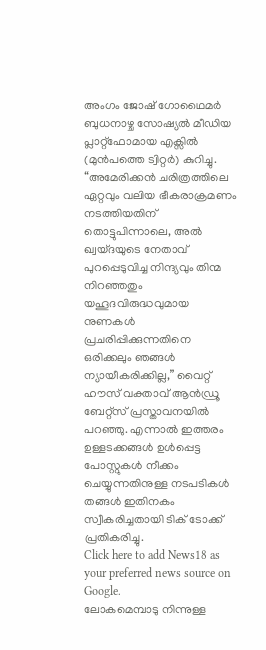അംഗം ജോഷ് ഗോഥൈമർ ബുധനാഴ്ച സോഷ്യൽ മീഡിയ പ്ലാറ്റ്ഫോമായ എക്സിൽ (മുൻപത്തെ ട്വിറ്റർ) കുറിച്ചു. “അമേരിക്കൻ ചരിത്രത്തിലെ ഏറ്റവും വലിയ ഭീകരാക്രമണം നടത്തിയതിന് തൊട്ടുപിന്നാലെ, അൽ ഖ്വയ്ദയുടെ നേതാവ് പുറപ്പെടുവിച്ച നിന്ദ്യവും തിന്മ നിറഞ്ഞതും യഹൂദവിരുദ്ധവുമായ നുണകൾ പ്രചരിപ്പിക്കുന്നതിനെ ഒരിക്കലും ഞങ്ങൾ ന്യായീകരിക്കില്ല,” വൈറ്റ് ഹൗസ് വക്താവ് ആൻഡ്രൂ ബേറ്റ്സ് പ്രസ്താവനയിൽ പറഞ്ഞു. എന്നാൽ ഇത്തരം ഉള്ളടക്കങ്ങൾ ഉൾപ്പെട്ട പോസ്റ്റുകൾ നീക്കം ചെയ്യുന്നതിനുള്ള നടപടികൾ തങ്ങൾ ഇതിനകം സ്വീകരിച്ചതായി ടിക് ടോക്ക് പ്രതികരിച്ചു.
Click here to add News18 as your preferred news source on Google.
ലോകമെമ്പാടു നിന്നുള്ള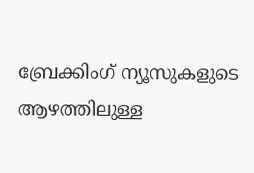ബ്രേക്കിംഗ് ന്യൂസുകളുടെ ആഴത്തിലുള്ള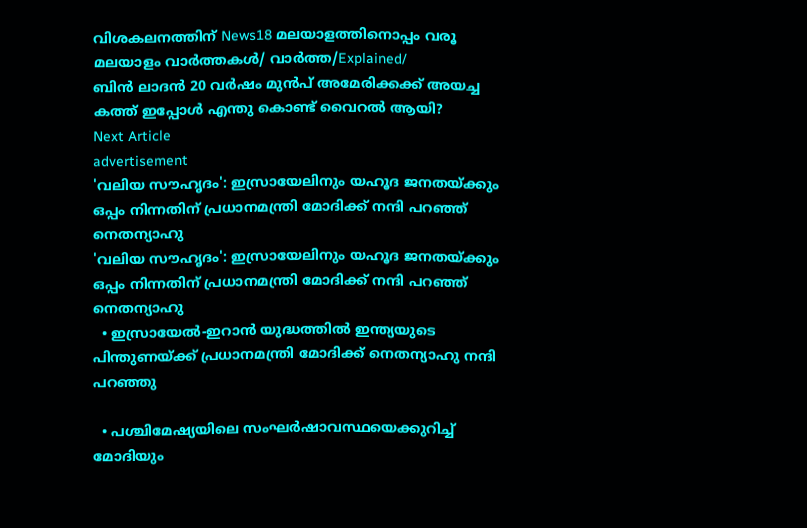വിശകലനത്തിന് News18 മലയാളത്തിനൊപ്പം വരൂ
മലയാളം വാർത്തകൾ/ വാർത്ത/Explained/
ബിൻ ലാദൻ 20 വർഷം മുൻപ് അമേരിക്കക്ക് അയച്ച കത്ത് ഇപ്പോൾ എന്തു കൊണ്ട് വൈറൽ ആയി?
Next Article
advertisement
'വലിയ സൗഹൃദം': ഇസ്രായേലിനും യഹൂദ ജനതയ്ക്കും ഒപ്പം നിന്നതിന് പ്രധാനമന്ത്രി മോദിക്ക് നന്ദി പറഞ്ഞ് നെതന്യാഹു
'വലിയ സൗഹൃദം': ഇസ്രായേലിനും യഹൂദ ജനതയ്ക്കും ഒപ്പം നിന്നതിന് പ്രധാനമന്ത്രി മോദിക്ക് നന്ദി പറഞ്ഞ് നെതന്യാഹു
  • ഇസ്രായേൽ-ഇറാൻ യുദ്ധത്തിൽ ഇന്ത്യയുടെ പിന്തുണയ്ക്ക് പ്രധാനമന്ത്രി മോദിക്ക് നെതന്യാഹു നന്ദി പറഞ്ഞു

  • പശ്ചിമേഷ്യയിലെ സംഘർഷാവസ്ഥയെക്കുറിച്ച് മോദിയും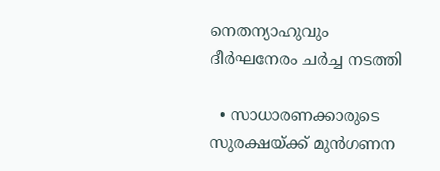നെതന്യാഹുവും ദീർഘനേരം ചർച്ച നടത്തി

  • സാധാരണക്കാരുടെ സുരക്ഷയ്ക്ക് മുൻഗണന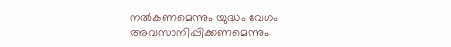നൽകണമെന്നും യുദ്ധം വേഗം അവസാനിപ്പിക്കണമെന്നും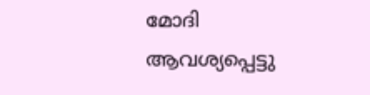മോദി ആവശ്യപ്പെട്ടു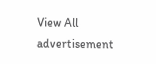View All
advertisement